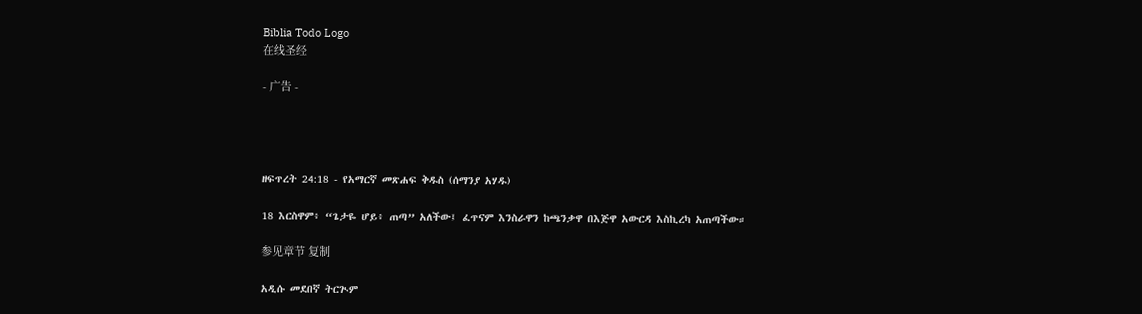Biblia Todo Logo
在线圣经

- 广告 -




ዘፍጥረት 24:18 - የአማርኛ መጽሐፍ ቅዱስ (ሰማንያ አሃዱ)

18 እርስዋም፥ “ጌታዬ ሆይ፥ ጠጣ” አለችው፤ ፈጥናም እንስራዋን ከጫንቃዋ በእጅዋ አውርዳ እስኪረካ አጠጣችው።

参见章节 复制

አዲሱ መደበኛ ትርጒም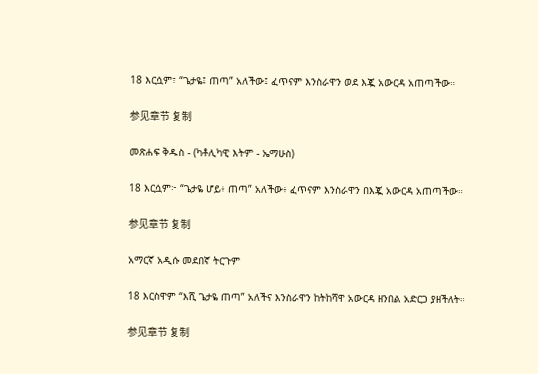18 እርሷም፣ “ጌታዬ፤ ጠጣ” አለችው፤ ፈጥናም እንስራዋን ወደ እጇ አውርዳ አጠጣችው።

参见章节 复制

መጽሐፍ ቅዱስ - (ካቶሊካዊ እትም - ኤማሁስ)

18 እርሷም፦ “ጌታዬ ሆይ፥ ጠጣ” አለችው፥ ፈጥናም እንስራዋን በእጇ አውርዳ አጠጣችው።

参见章节 复制

አማርኛ አዲሱ መደበኛ ትርጉም

18 እርስዋም “እሺ ጌታዬ ጠጣ” አለችና እንስራዋን ከትከሻዋ አውርዳ ዘንበል አድርጋ ያዘችለት።

参见章节 复制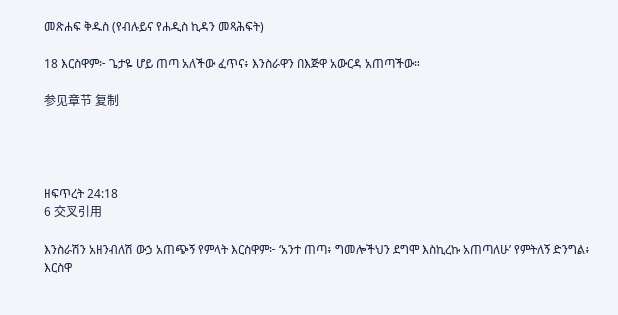መጽሐፍ ቅዱስ (የብሉይና የሐዲስ ኪዳን መጻሕፍት)

18 እርስዋም፦ ጌታዬ ሆይ ጠጣ አለችው ፈጥና፥ እንስራዋን በእጅዋ አውርዳ አጠጣችው።

参见章节 复制




ዘፍጥረት 24:18
6 交叉引用

እንስራሽን አዘንብለሽ ውኃ አጠጭኝ የምላት እርስዋም፦ ‘አንተ ጠጣ፥ ግመሎችህን ደግሞ እስኪረኩ አጠጣለሁ’ የምትለኝ ድንግል፥ እርስዋ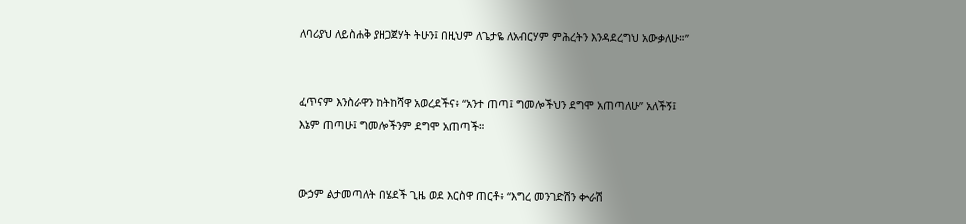ለባሪያህ ለይስሐቅ ያዘጋጀሃት ትሁን፤ በዚህም ለጌታዬ ለአብርሃም ምሕረትን እንዳደረግህ አውቃለሁ።”


ፈጥናም እንስራዋን ከትከሻዋ አወረደችና፥ “አንተ ጠጣ፤ ግመሎችህን ደግሞ አጠጣለሁ” አለችኝ፤ እኔም ጠጣሁ፤ ግመሎችንም ደግሞ አጠጣች።


ውኃም ልታመጣለት በሄደች ጊዜ ወደ እርስዋ ጠርቶ፥ “እግረ መንገድሽን ቍራሽ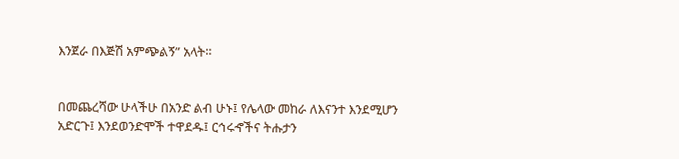እንጀራ በእጅሽ አምጭልኝ” አላት።


በመጨረሻው ሁላችሁ በአንድ ልብ ሁኑ፤ የሌላው መከራ ለእናንተ እንደሚሆን አድርጉ፤ እንደወንድሞች ተዋደዱ፤ ርኅሩኆችና ትሑታን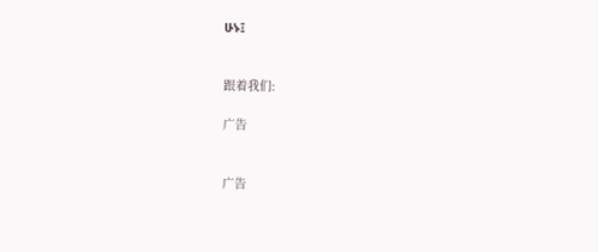ሁኑ፤


跟着我们:

广告


广告